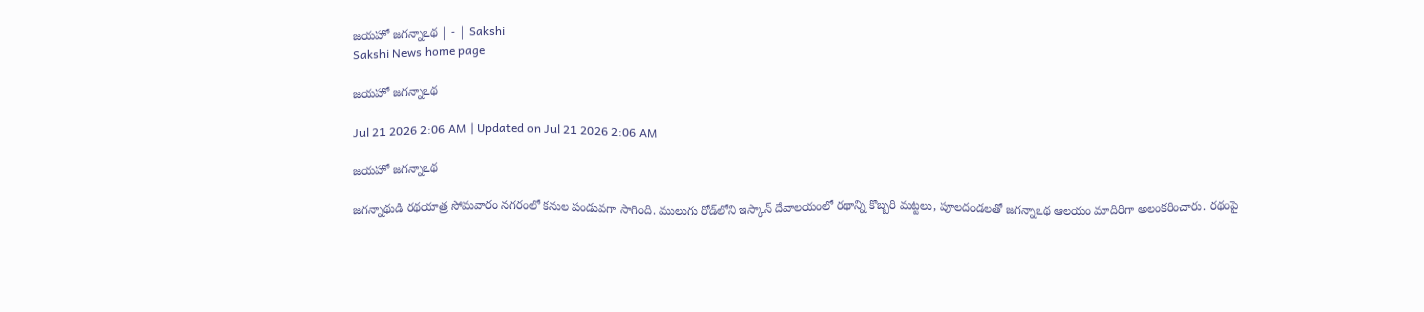జయహో జగన్నాఽథ | - | Sakshi
Sakshi News home page

జయహో జగన్నాఽథ

Jul 21 2026 2:06 AM | Updated on Jul 21 2026 2:06 AM

జయహో జగన్నాఽథ

జగన్నాథుడి రథయాత్ర సోమవారం నగరంలో కనుల పండువగా సాగింది. ములుగు రోడ్‌లోని ఇస్కాన్‌ దేవాలయంలో రథాన్ని కొబ్బరి మట్టలు, పూలదండలతో జగన్నాఽథ ఆలయం మాదిరిగా అలంకరించారు. రథంపై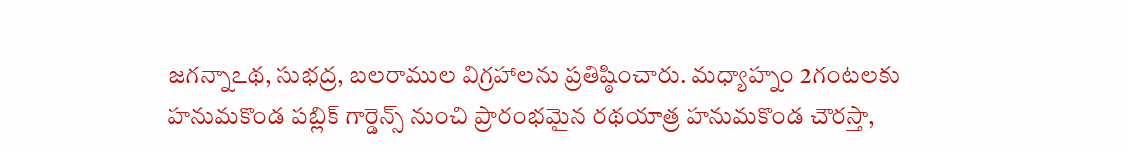జగన్నాఽథ, సుభద్ర, బలరాముల విగ్రహాలను ప్రతిష్ఠించారు. మధ్యాహ్నం 2గంటలకు హనుమకొండ పబ్లిక్‌ గార్డెన్స్‌ నుంచి ప్రారంభమైన రథయాత్ర హనుమకొండ చౌరస్తా,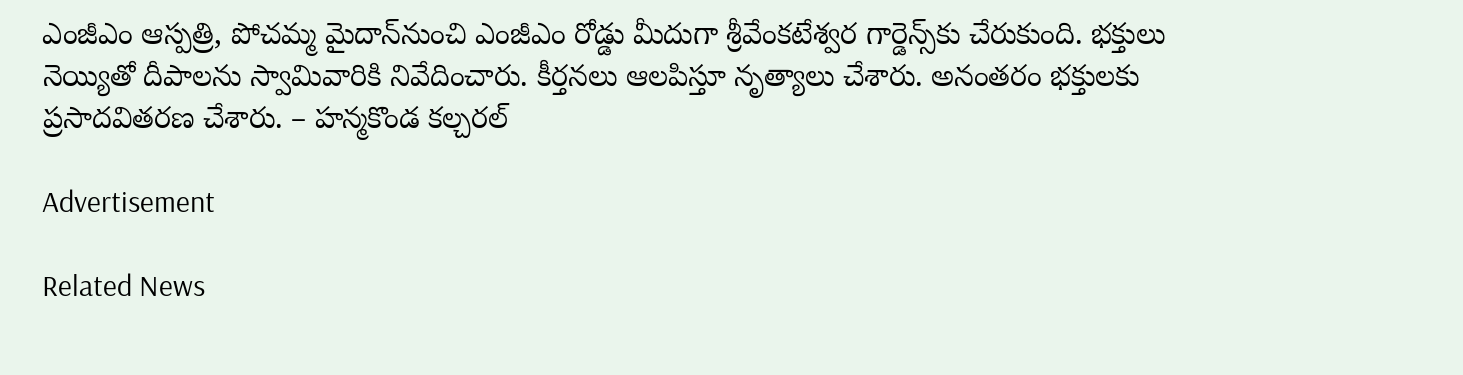ఎంజీఎం ఆస్పత్రి, పోచమ్మ మైదాన్‌నుంచి ఎంజీఎం రోడ్డు మీదుగా శ్రీవేంకటేశ్వర గార్డెన్స్‌కు చేరుకుంది. భక్తులు నెయ్యితో దీపాలను స్వామివారికి నివేదించారు. కీర్తనలు ఆలపిస్తూ నృత్యాలు చేశారు. అనంతరం భక్తులకు ప్రసాదవితరణ చేశారు. – హన్మకొండ కల్చరల్‌

Advertisement

Related News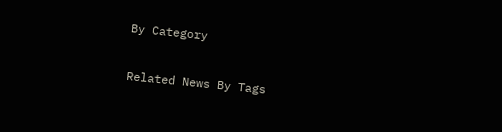By Category

Related News By Tags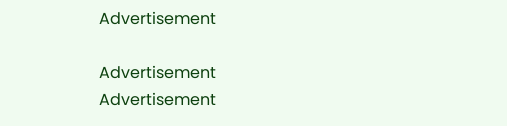Advertisement

Advertisement
Advertisement